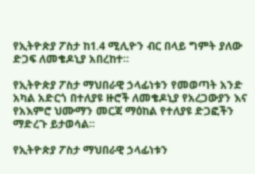የኢትዮጵያ ፖስታ ከ1.4 ሚሊዮን ብር በላይ ግምት ያለው ድጋፍ ለመቄዶኒያ አበረከተ።

የኢትዮጵያ ፖስታ ማህበራዊ ኃላፊነቱን የመወጣት አንድ አካል አድርጎ በተለያዩ ዙሮች ለመቄዶኒያ የአረጋውያን እና የአእምሮ ህሙማን መርጃ ማዕከል የተለያዩ ድጋፎችን ማድረጉ ይታወሳል፡፡

የኢትዮጵያ ፖስታ ማህበራዊ ኃላፊነቱን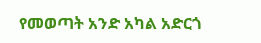የመወጣት አንድ አካል አድርጎ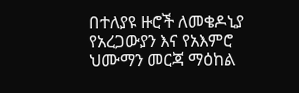በተለያዩ ዙሮች ለመቄዶኒያ የአረጋውያን እና የአእምሮ ህሙማን መርጃ ማዕከል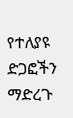የተለያዩ ድጋፎችን ማድረጉ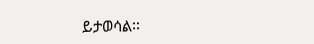ይታወሳል፡፡